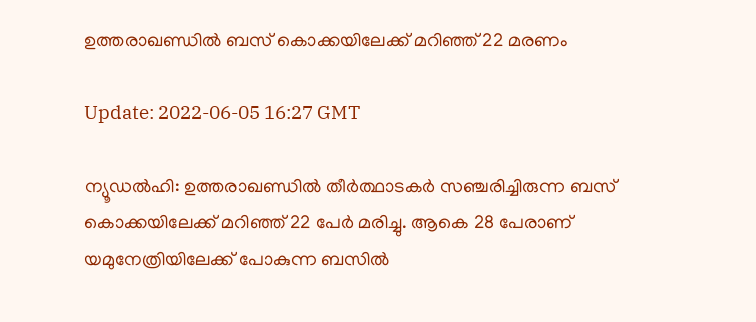ഉത്തരാഖണ്ഡില്‍ ബസ് കൊക്കയിലേക്ക് മറിഞ്ഞ് 22 മരണം

Update: 2022-06-05 16:27 GMT

ന്യൂഡല്‍ഹി: ഉത്തരാഖണ്ഡില്‍ തീര്‍ത്ഥാടകര്‍ സഞ്ചരിച്ചിരുന്ന ബസ് കൊക്കയിലേക്ക് മറിഞ്ഞ് 22 പേര്‍ മരിച്ചു. ആകെ 28 പേരാണ് യമുനേത്രിയിലേക്ക് പോകുന്ന ബസില്‍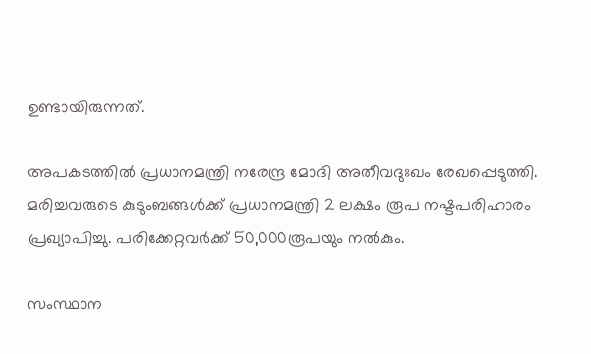ഉണ്ടായിരുന്നത്.

അപകടത്തില്‍ പ്രധാനമന്ത്രി നരേന്ദ്ര മോദി അതീവദുഃഖം രേഖപ്പെടുത്തി. മരിച്ചവരുടെ കുടുംബങ്ങള്‍ക്ക് പ്രധാനമന്ത്രി 2 ലക്ഷം രൂപ നഷ്ടപരിഹാരം പ്രഖ്യാപിച്ചു. പരിക്കേറ്റവര്‍ക്ക് 50,000രൂപയും നല്‍കും.

സംസ്ഥാന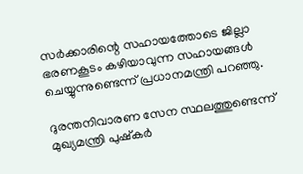സര്‍ക്കാരിന്റെ സഹായത്തോടെ ജില്ലാ ഭരണകൂടം കഴിയാവുന്ന സഹായങ്ങള്‍ ചെയ്യുന്നുണ്ടെന്ന് പ്രധാനമന്ത്രി പറഞ്ഞു.

ദുരന്തനിവാരണ സേന സ്ഥലത്തുണ്ടെന്ന് മുഖ്യമന്ത്രി പുഷ്‌കര്‍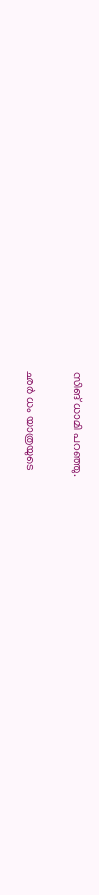സിങ് ധാമി പറഞ്ഞു.

ഛര്‍ ധം യാത്രയുടെ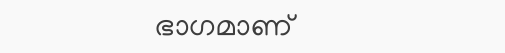ഭാഗമാണ്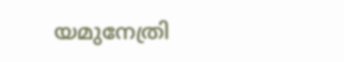യമുനേത്രി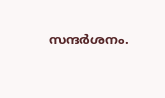സന്ദര്‍ശനം.